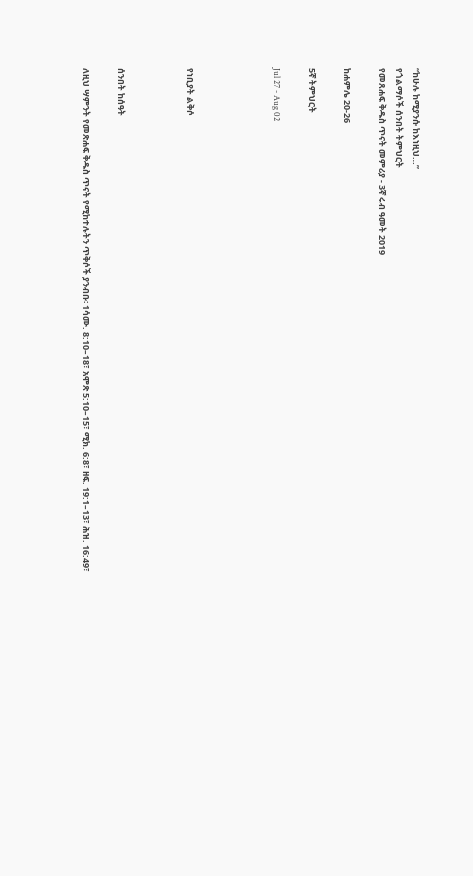“ከሁሉ ከሚያንሱ ከእነዚህ…”
የጎልማሶች ሰንበት ትምህርት
የመጸሐፍ ቅዱስ ጥናት መምሪያ - 3ኛ ሩብ ዓመት 2019

ከሐምሌ 20-26

5ኛ ትምህርት

Jul 27 - Aug 02




የነቢያት ልቅሶ



ሰንበት ከሰዓት

ለዚህ ሣምንት የመጽሐፍ ቅዱስ ጥናት የሚከተሉትን ጥቅሶች ያንብቡ፡ 1ሳሙ. 8:10–18፣ አሞጽ 5:10–15፣ ሚክ. 6:8፣ ዘፍ. 19:1–13፣ ሕዝ. 16:49፣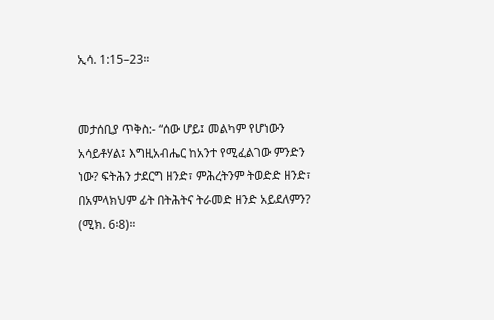ኢሳ. 1:15–23።


መታሰቢያ ጥቅስ:- “ሰው ሆይ፤ መልካም የሆነውን አሳይቶሃል፤ እግዚአብሔር ከአንተ የሚፈልገው ምንድን ነው? ፍትሕን ታደርግ ዘንድ፣ ምሕረትንም ትወድድ ዘንድ፣ በአምላክህም ፊት በትሕትና ትራመድ ዘንድ አይደለምን? (ሚክ. 6፡8)።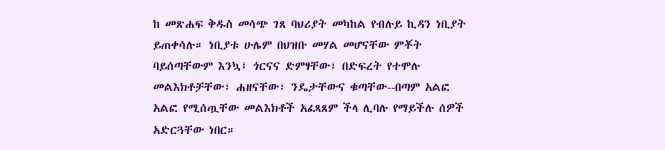ከ መጽሐፍ ቅዱስ መሳጭ ገጸ ባህሪያት መካከል የብሉይ ኪዳን ነቢያት ይጠቀሳሉ። ነቢያቱ ሁሌም በህዝቡ መሃል መሆናቸው ምቾት ባይሰጣቸውም እንኳ፤ ጎርናና ድምፃቸው፣ በድፍረት የተሞሉ መልእክቶቻቸው፣ ሐዘናቸው፣ ንዴታቸውና ቁጣቸው--በጣም አልፎ አልፎ የሚሰጧቸው መልእክቶች አፈጻጸም ችላ ሊባሉ የማይችሉ ሰዎች አድርጓቸው ነበር።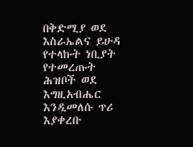በቅድሚያ ወደ እስራኤልና ይሁዳ የተላኩት ነቢያት የተመረጡት ሕዝቦች ወደ እግዚአብሔር እንዲመለሱ ጥሪ እያቀረቡ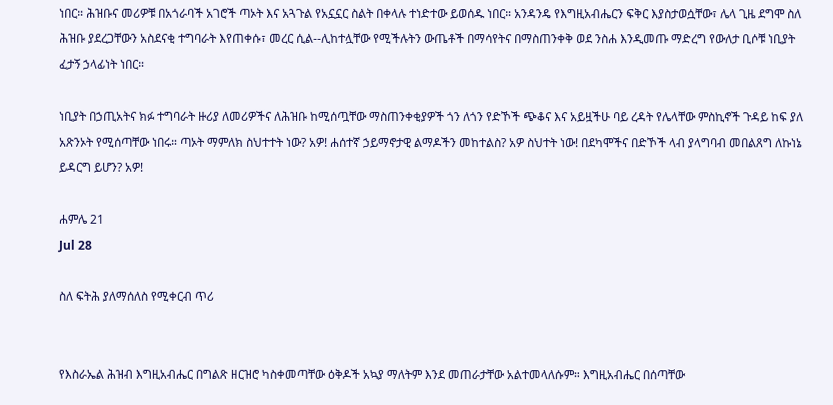ነበር። ሕዝቡና መሪዎቹ በአጎራባች አገሮች ጣኦት እና አጓጉል የአኗኗር ስልት በቀላሉ ተነድተው ይወሰዱ ነበር። አንዳንዴ የእግዚአብሔርን ፍቅር እያስታወሷቸው፣ ሌላ ጊዜ ደግሞ ስለ ሕዝቡ ያደረጋቸውን አስደናቂ ተግባራት እየጠቀሱ፣ መረር ሲል--ሊከተሏቸው የሚችሉትን ውጤቶች በማሳየትና በማስጠንቀቅ ወደ ንስሐ እንዲመጡ ማድረግ የውለታ ቢሶቹ ነቢያት ፈታኝ ኃላፊነት ነበር።

ነቢያት በኃጢአትና ክፉ ተግባራት ዙሪያ ለመሪዎችና ለሕዝቡ ከሚሰጧቸው ማስጠንቀቂያዎች ጎን ለጎን የድኾች ጭቆና እና አይዟችሁ ባይ ረዳት የሌላቸው ምስኪኖች ጉዳይ ከፍ ያለ አጽንኦት የሚሰጣቸው ነበሩ። ጣኦት ማምለክ ስህተተት ነው? አዎ! ሐሰተኛ ኃይማኖታዊ ልማዶችን መከተልስ? አዎ ስህተት ነው! በደካሞችና በድኾች ላብ ያላግባብ መበልጸግ ለኩነኔ ይዳርግ ይሆን? አዎ!

ሐምሌ 21
Jul 28

ስለ ፍትሕ ያለማሰለስ የሚቀርብ ጥሪ


የእስራኤል ሕዝብ እግዚአብሔር በግልጽ ዘርዝሮ ካስቀመጣቸው ዕቅዶች አኳያ ማለትም እንደ መጠራታቸው አልተመላለሱም። እግዚአብሔር በሰጣቸው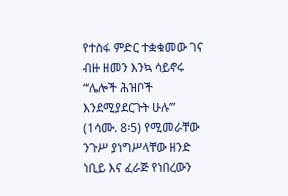የተስፋ ምድር ተቋቁመው ገና ብዙ ዘመን እንኳ ሳይኖሩ “‘ሌሎች ሕዝቦች እንደሚያደርጉት ሁሉ’” (1ሳሙ. 8፡5) የሚመራቸው ንጉሥ ያነግሥላቸው ዘንድ ነቢይ እና ፈራጅ የነበረውን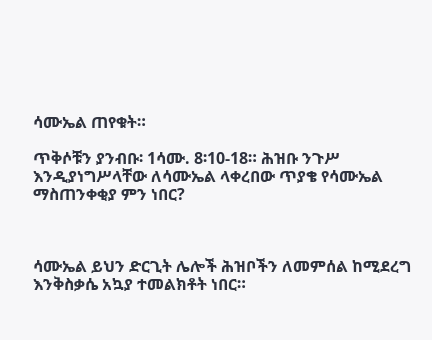ሳሙኤል ጠየቁት።

ጥቅሶቹን ያንብቡ፡ 1ሳሙ. 8፡10-18። ሕዝቡ ንጉሥ እንዲያነግሥላቸው ለሳሙኤል ላቀረበው ጥያቄ የሳሙኤል ማስጠንቀቂያ ምን ነበር?



ሳሙኤል ይህን ድርጊት ሌሎች ሕዝቦችን ለመምሰል ከሚደረግ እንቅስቃሴ አኳያ ተመልክቶት ነበር።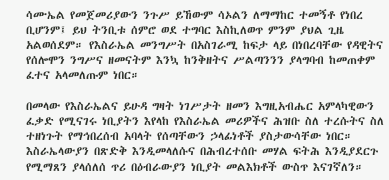ሳሙኤል የመጀመሪያውን ንጉሥ ይኸውም ሳኦልን ለማማከር ተመኝቶ የነበረ ቢሆንም፤ ይህ ትንቢቱ ሰምሮ ወደ ተግባር እስኪለወጥ ምንም ያህል ጊዜ አልወሰደም። የእስራኤል መንግሥት በአስገራሚ ከፍታ ላይ በነበረባቸው የዳዊትና የሰሎሞን ንግሥና ዘመናትም እንኳ ከንቅዘትና ሥልጣንንን ያላግባብ ከመጠቀም ፈተና አላመለጡም ነበር።

በመላው የእስራኤልና ይሁዳ ግዛት ነገሥታት ዘመን እግዚአብሔር አምላካዊውን ፈቃድ የሚናገሩ ነቢያትን እየላከ የእስራኤል መሪዎችና ሕዝቡ ስለ ተረሱትና ስለ ተዘነጉት የማኅበረሰብ አባላት የሰጣቸውን ኃላፊነቶች ያስታውሳቸው ነበር። እስራኤላውያን በጽድቅ እንዲመላለሱና በሕብረተሰቡ መሃል ፍትሕ እንዲያደርጉ የሚማጸን ያላሰለሰ ጥሪ በዕብራውያን ነቢያት መልእክቶች ውስጥ እናገኛለን።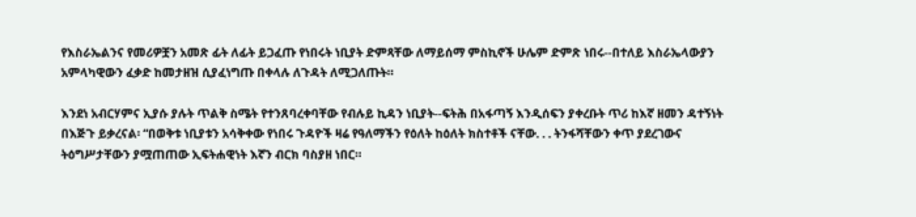የእስራኤልንና የመሪዎቿን አመጽ ፊት ለፊት ይጋፈጡ የነበሩት ነቢያት ድምጻቸው ለማይሰማ ምስኪኖች ሁሌም ድምጽ ነበሩ--በተለይ እስራኤላውያን አምላካዊውን ፈቃድ ከመታዘዝ ሲያፈነግጡ በቀላሉ ለጉዳት ለሚጋለጡት።

እንደነ አብርሃምና ኢያሱ ያሉት ጥልቅ ስሜት የተንጸባረቀባቸው የብሉይ ኪዳን ነቢያት--ፍትሕ በአፋጣኝ እንዲሰፍን ያቀረቡት ጥሪ ከእኛ ዘመን ዳተኝነት በእጅጉ ይቃረናል፡ “በወቅቱ ነቢያቱን አሳቅቀው የነበሩ ጉዳዮች ዛሬ የዓለማችን የዕለት ከዕለት ክስተቶች ናቸው. . . ትንፋሻቸውን ቀጥ ያደረገውና ትዕግሥታቸውን ያሟጠጠው ኢፍትሐዊነት እኛን ብርክ ባስያዘ ነበር።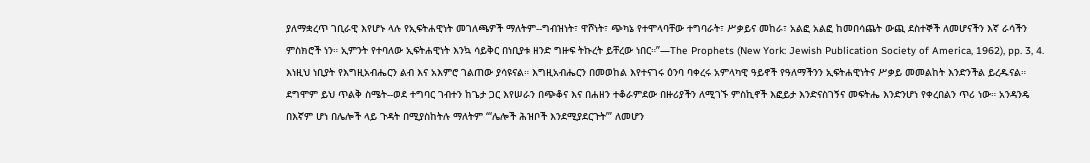ያለማቋረጥ ገቢራዊ እየሆኑ ላሉ የኢፍትሐዊነት መገለጫዎች ማለትም--ግብዝነት፣ ዋሾነት፣ ጭካኔ የተሞላባቸው ተግባራት፣ ሥቃይና መከራ፣ አልፎ አልፎ ከመበሳጨት ውጪ ደስተኞች ለመሆናችን እኛ ራሳችን ምስክሮች ነን። ኢምንት የተባለው ኢፍትሐዊነት እንኳ ሳይቅር በነቢያቱ ዘንድ ግዙፍ ትኩረት ይቸረው ነበር።”—The Prophets (New York: Jewish Publication Society of America, 1962), pp. 3, 4. እነዚህ ነቢያት የእግዚአብሔርን ልብ እና አእምሮ ገልጠው ያሳዩናል። እግዚአብሔርን በመወከል እየተናገሩ ዕንባ ባቀረሩ አምላካዊ ዓይኖች የዓለማችንን ኢፍትሐዊነትና ሥቃይ መመልከት እንድንችል ይረዱናል። ደግሞም ይህ ጥልቅ ስሜት--ወደ ተግባር ገብተን ከጌታ ጋር እየሠራን በጭቆና እና በሐዘን ተቆራምደው በዙሪያችን ለሚገኙ ምስኪኖች እፎይታ እንድናስገኝና መፍትሔ እንድንሆነ የቀረበልን ጥሪ ነው። አንዳንዴ በእኛም ሆነ በሌሎች ላይ ጉዳት በሚያስከትሉ ማለትም “‘ሌሎች ሕዝቦች እንደሚያደርጉት’” ለመሆን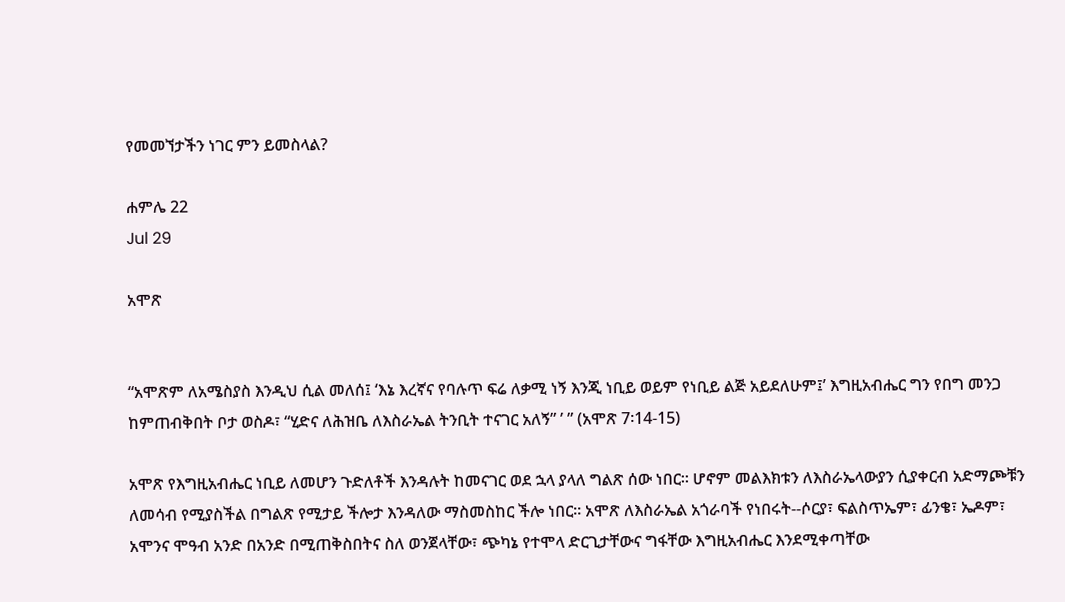የመመኘታችን ነገር ምን ይመስላል?

ሐምሌ 22
Jul 29

አሞጽ


“አሞጽም ለአሜስያስ እንዲህ ሲል መለሰ፤ ‘እኔ እረኛና የባሉጥ ፍሬ ለቃሚ ነኝ እንጂ ነቢይ ወይም የነቢይ ልጅ አይደለሁም፤’ እግዚአብሔር ግን የበግ መንጋ ከምጠብቅበት ቦታ ወስዶ፣ “ሂድና ለሕዝቤ ለእስራኤል ትንቢት ተናገር አለኝ” ’ ” (አሞጽ 7፡14-15)

አሞጽ የእግዚአብሔር ነቢይ ለመሆን ጉድለቶች እንዳሉት ከመናገር ወደ ኋላ ያላለ ግልጽ ሰው ነበር። ሆኖም መልእክቱን ለእስራኤላውያን ሲያቀርብ አድማጮቹን ለመሳብ የሚያስችል በግልጽ የሚታይ ችሎታ እንዳለው ማስመስከር ችሎ ነበር። አሞጽ ለእስራኤል አጎራባች የነበሩት--ሶርያ፣ ፍልስጥኤም፣ ፊንቄ፣ ኤዶም፣ አሞንና ሞዓብ አንድ በአንድ በሚጠቅስበትና ስለ ወንጀላቸው፣ ጭካኔ የተሞላ ድርጊታቸውና ግፋቸው እግዚአብሔር እንደሚቀጣቸው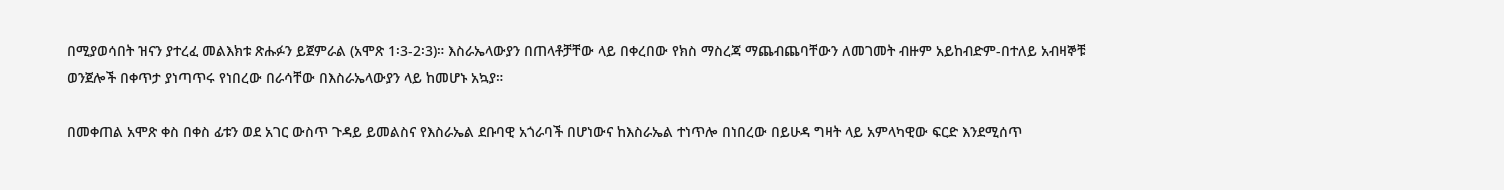በሚያወሳበት ዝናን ያተረፈ መልእክቱ ጽሑፉን ይጀምራል (አሞጽ 1፡3-2፡3)። እስራኤላውያን በጠላቶቻቸው ላይ በቀረበው የክስ ማስረጃ ማጨብጨባቸውን ለመገመት ብዙም አይከብድም-በተለይ አብዛኞቹ ወንጀሎች በቀጥታ ያነጣጥሩ የነበረው በራሳቸው በእስራኤላውያን ላይ ከመሆኑ አኳያ።

በመቀጠል አሞጽ ቀስ በቀስ ፊቱን ወደ አገር ውስጥ ጉዳይ ይመልስና የእስራኤል ደቡባዊ አጎራባች በሆነውና ከእስራኤል ተነጥሎ በነበረው በይሁዳ ግዛት ላይ አምላካዊው ፍርድ እንደሚሰጥ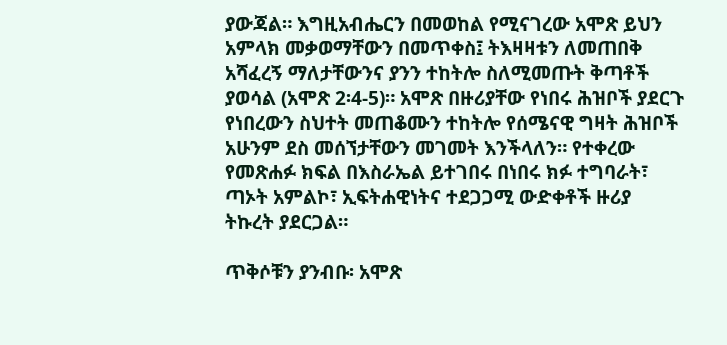ያውጃል። እግዚአብሔርን በመወከል የሚናገረው አሞጽ ይህን አምላክ መቃወማቸውን በመጥቀስ፤ ትእዛዛቱን ለመጠበቅ አሻፈረኝ ማለታቸውንና ያንን ተከትሎ ስለሚመጡት ቅጣቶች ያወሳል (አሞጽ 2፡4-5)። አሞጽ በዙሪያቸው የነበሩ ሕዝቦች ያደርጉ የነበረውን ስህተት መጠቆሙን ተከትሎ የሰሜናዊ ግዛት ሕዝቦች አሁንም ደስ መሰኘታቸውን መገመት እንችላለን። የተቀረው የመጽሐፉ ክፍል በእስራኤል ይተገበሩ በነበሩ ክፉ ተግባራት፣ ጣኦት አምልኮ፣ ኢፍትሐዊነትና ተደጋጋሚ ውድቀቶች ዙሪያ ትኩረት ያደርጋል።

ጥቅሶቹን ያንብቡ፡ አሞጽ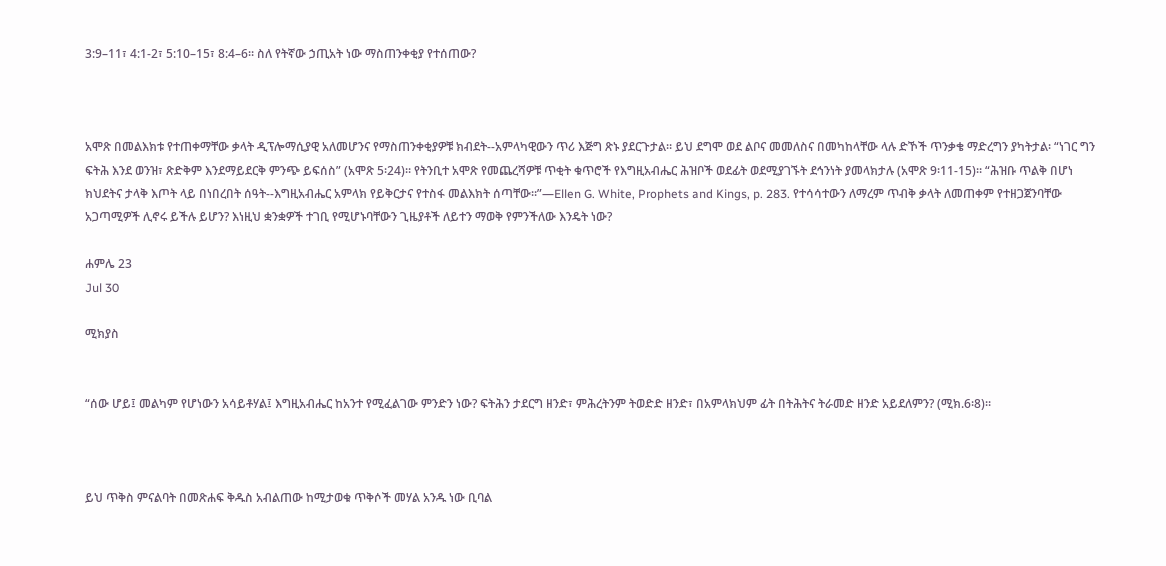3:9–11፣ 4:1-2፣ 5:10–15፣ 8:4–6። ስለ የትኛው ኃጢአት ነው ማስጠንቀቂያ የተሰጠው?



አሞጽ በመልእክቱ የተጠቀማቸው ቃላት ዲፕሎማሲያዊ አለመሆንና የማስጠንቀቂያዎቹ ክብደት--አምላካዊውን ጥሪ እጅግ ጽኑ ያደርጉታል። ይህ ደግሞ ወደ ልቦና መመለስና በመካከላቸው ላሉ ድኾች ጥንቃቄ ማድረግን ያካትታል፡ “ነገር ግን ፍትሕ እንደ ወንዝ፣ ጽድቅም እንደማይደርቅ ምንጭ ይፍሰስ” (አሞጽ 5፡24)። የትንቢተ አሞጽ የመጨረሻዎቹ ጥቂት ቁጥሮች የእግዚአብሔር ሕዝቦች ወደፊት ወደሚያገኙት ደኅንነት ያመላክታሉ (አሞጽ 9፡11-15)። “ሕዝቡ ጥልቅ በሆነ ክህደትና ታላቅ እጦት ላይ በነበረበት ሰዓት--እግዚአብሔር አምላክ የይቅርታና የተስፋ መልእክት ሰጣቸው።”—Ellen G. White, Prophets and Kings, p. 283. የተሳሳተውን ለማረም ጥብቅ ቃላት ለመጠቀም የተዘጋጀንባቸው አጋጣሚዎች ሊኖሩ ይችሉ ይሆን? እነዚህ ቋንቋዎች ተገቢ የሚሆኑባቸውን ጊዜያቶች ለይተን ማወቅ የምንችለው እንዴት ነው?

ሐምሌ 23
Jul 30

ሚክያስ


“ሰው ሆይ፤ መልካም የሆነውን አሳይቶሃል፤ እግዚአብሔር ከአንተ የሚፈልገው ምንድን ነው? ፍትሕን ታደርግ ዘንድ፣ ምሕረትንም ትወድድ ዘንድ፣ በአምላክህም ፊት በትሕትና ትራመድ ዘንድ አይደለምን? (ሚክ.6፡8)።



ይህ ጥቅስ ምናልባት በመጽሐፍ ቅዱስ አብልጠው ከሚታወቁ ጥቅሶች መሃል አንዱ ነው ቢባል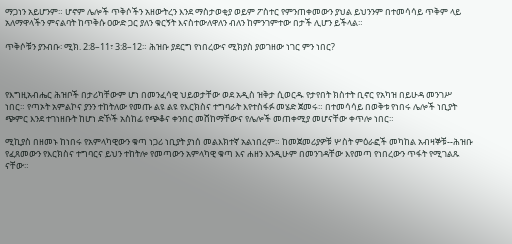ማጋነን አይሆንም። ሆኖም ሌሎች ጥቅሶችን አዘውትረን እንደ ማስታወቂያ ወይም ፖስተር የምንጠቀመውን ያህል ይህንንም በተመሳሳይ ጥቅም ላይ አለማዋላችን ምናልባት ከጥቅሱ ዐውድ ጋር ያለን ቁርኝት እናስተውለዋለን ብለን ከምንገምተው በታች ሊሆን ይችላል።

ጥቅሶቹን ያንብቡ፡ ሚክ. 2:8–11፣ 3:8–12። ሕዝቡ ያደርግ የነበረውና ሚክያስ ያወገዘው ነገር ምን ነበር?



የእግዚአብሔር ሕዝቦች በታሪካቸውም ሆነ በመንፈሳዊ ህይወታቸው ወደ አዲስ ዝቅታ ሲወርዱ የታየበት ክስተት ቢኖር የአካዝ በይሁዳ መንገሥ ነበር። የጣኦት አምልኮና ያንን ተከትለው የመጡ ልዩ ልዩ የእርክስና ተግባራት እየተስፋፉ መሄድ ጀመሩ። በተመሳሳይ በወቅቱ የነበሩ ሌሎች ነቢያት ጭምር እንደ ተገነዘቡት ከሆነ ድኾች አስከፊ የጭቆና ቀንበር መሸከማቸውና የሌሎች መጠቀሚያ መሆናቸው ቀጥሎ ነበር።

ሚኪያስ በዘመኑ ከነበሩ የአምላካዊውን ቁጣ ነጋሪ ነቢያት ያነሰ መልእክተኛ አልነበረም። ከመጀመሪያዎቹ ሦስት ምዕራፎች መካከል አብዛኞቹ--ሕዝቡ የፈጸመውን የእርክስና ተግባርና ይህን ተከትሎ የመጣውን አምላካዊ ቁጣ እና ሐዘን እንዲሁም በመንገዳቸው እየመጣ የነበረውን ጥፋት የሚገልጹ ናቸው።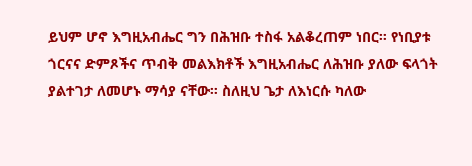ይህም ሆኖ እግዚአብሔር ግን በሕዝቡ ተስፋ አልቆረጠም ነበር። የነቢያቱ ጎርናና ድምጾችና ጥብቅ መልእክቶች እግዚአብሔር ለሕዝቡ ያለው ፍላጎት ያልተገታ ለመሆኑ ማሳያ ናቸው። ስለዚህ ጌታ ለእነርሱ ካለው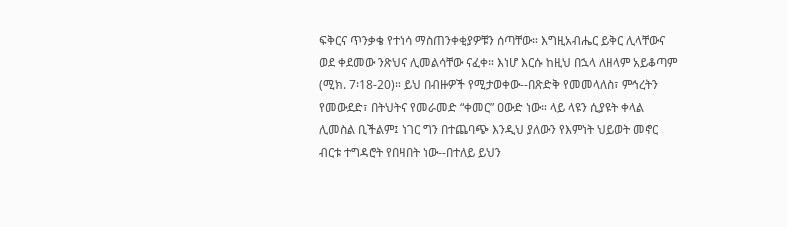ፍቅርና ጥንቃቄ የተነሳ ማስጠንቀቂያዎቹን ሰጣቸው። እግዚአብሔር ይቅር ሊላቸውና ወደ ቀደመው ንጽህና ሊመልሳቸው ናፈቀ። እነሆ እርሱ ከዚህ በኋላ ለዘላም አይቆጣም (ሚክ. 7፡18-20)። ይህ በብዙዎች የሚታወቀው--በጽድቅ የመመላለስ፣ ምኅረትን የመውደድ፣ በትህትና የመራመድ “ቀመር” ዐውድ ነው። ላይ ላዩን ሲያዩት ቀላል ሊመስል ቢችልም፤ ነገር ግን በተጨባጭ እንዲህ ያለውን የእምነት ህይወት መኖር ብርቱ ተግዳሮት የበዛበት ነው--በተለይ ይህን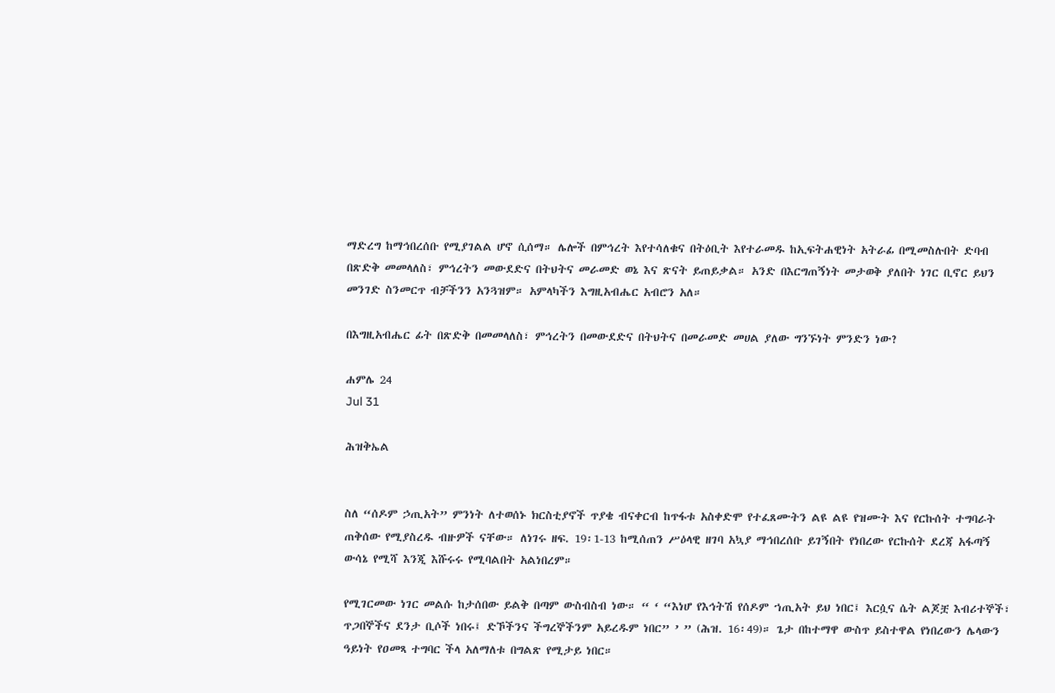ማድረግ ከማኅበረሰቡ የሚያገልል ሆኖ ሲሰማ። ሌሎች በምኅረት እየተሳለቁና በትዕቢት እየተራመዱ ከኢፍትሐዊነት አትራፊ በሚመስሉበት ድባብ በጽድቅ መመላለስ፣ ምኅረትን መውደድና በትህትና መራመድ ወኔ እና ጽናት ይጠይቃል። አንድ በእርግጠኝነት መታወቅ ያለበት ነገር ቢኖር ይህን መንገድ ስንመርጥ ብቻችንን አንጓዝም። አምላካችን እግዚአብሔር አብሮን አለ።

በእግዚአብሔር ፊት በጽድቅ በመመላለስ፣ ምኅረትን በመውደድና በትህትና በመራመድ መሀል ያለው ግንኙነት ምንድን ነው?

ሐምሌ 24
Jul 31

ሕዝቅኤል


ስለ “ሰዶም ኃጢአት” ምንነት ለተወሰኑ ክርስቲያኖች ጥያቄ ብናቀርብ ከጥፋቱ አስቀድሞ የተፈጸሙትን ልዩ ልዩ የዝሙት እና የርኩሰት ተግባራት ጠቅሰው የሚያስረዱ ብዙዎች ናቸው። ለነገሩ ዘፍ. 19፡1-13 ከሚሰጠን ሥዕላዊ ዘገባ አኳያ ማኅበረሰቡ ይገኝበት የነበረው የርኩሰት ደረጃ አፋጣኝ ውሳኔ የሚሻ እንጂ እሹሩሩ የሚባልበት አልነበረም።

የሚገርመው ነገር መልሱ ከታሰበው ይልቅ በጣም ውስብስብ ነው። “ ‘ “እነሆ የእኅትሽ የሰዶም ኀጢአት ይህ ነበር፤ እርሷና ሴት ልጆቿ እብሪተኞች፣ ጥጋበኞችና ደንታ ቢሶች ነበሩ፤ ድኾችንና ችግረኞችንም አይረዱም ነበር” ’ ” (ሕዝ. 16፡49)። ጌታ በከተማዋ ውስጥ ይስተዋል የነበረውን ሌላውን ዓይነት የዐመጻ ተግባር ችላ አለማለቱ በግልጽ የሚታይ ነበር።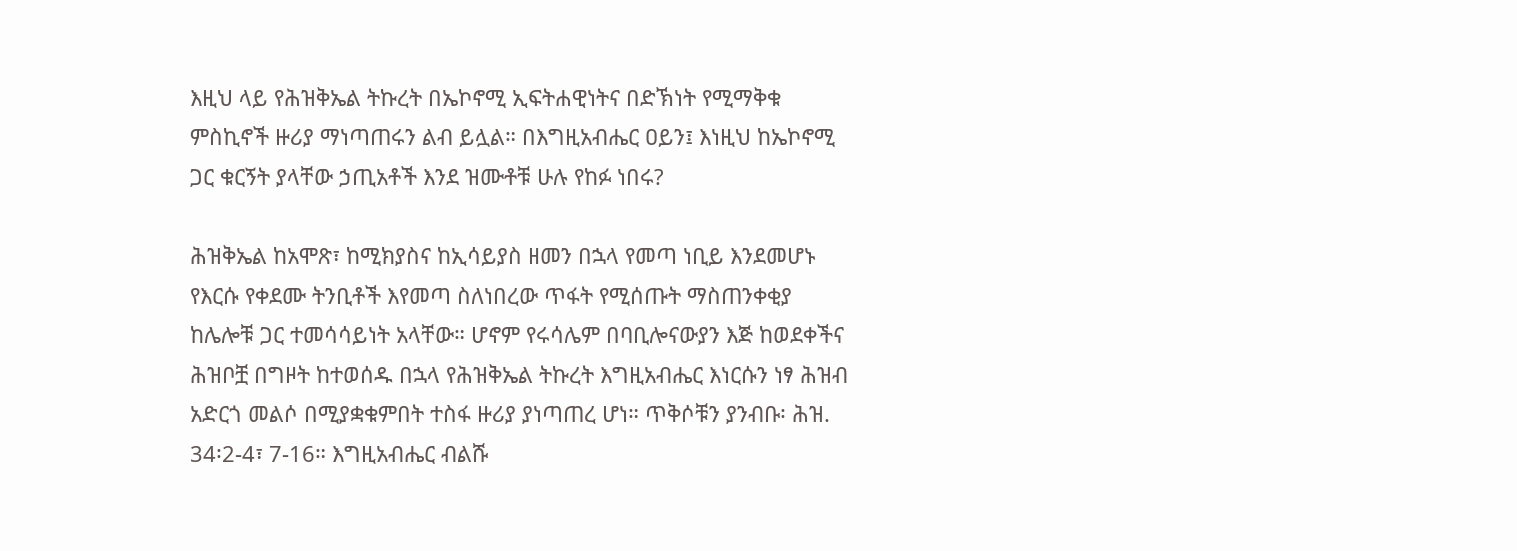እዚህ ላይ የሕዝቅኤል ትኩረት በኤኮኖሚ ኢፍትሐዊነትና በድኽነት የሚማቅቁ ምስኪኖች ዙሪያ ማነጣጠሩን ልብ ይሏል። በእግዚአብሔር ዐይን፤ እነዚህ ከኤኮኖሚ ጋር ቁርኝት ያላቸው ኃጢአቶች እንደ ዝሙቶቹ ሁሉ የከፉ ነበሩ?

ሕዝቅኤል ከአሞጽ፣ ከሚክያስና ከኢሳይያስ ዘመን በኋላ የመጣ ነቢይ እንደመሆኑ የእርሱ የቀደሙ ትንቢቶች እየመጣ ስለነበረው ጥፋት የሚሰጡት ማስጠንቀቂያ ከሌሎቹ ጋር ተመሳሳይነት አላቸው። ሆኖም የሩሳሌም በባቢሎናውያን እጅ ከወደቀችና ሕዝቦቿ በግዞት ከተወሰዱ በኋላ የሕዝቅኤል ትኩረት እግዚአብሔር እነርሱን ነፃ ሕዝብ አድርጎ መልሶ በሚያቋቁምበት ተስፋ ዙሪያ ያነጣጠረ ሆነ። ጥቅሶቹን ያንብቡ፡ ሕዝ. 34፡2-4፣ 7-16። እግዚአብሔር ብልሹ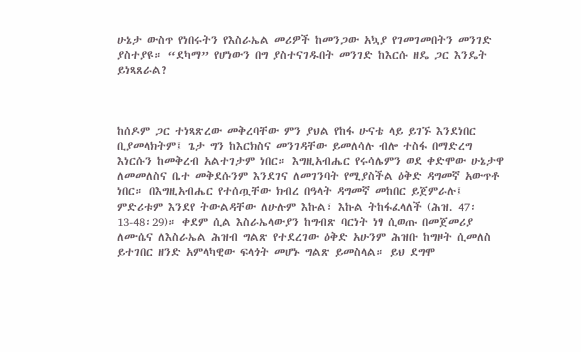ሁኔታ ውስጥ የነበሩትን የእስራኤል መሪዎች ከመንጋው አኳያ የገመገመበትን መንገድ ያስተያዩ። “ደካማ” የሆነውን በግ ያስተናገዱበት መንገድ ከእርሱ ዘዴ ጋር እንዴት ይነጻጸራል?



ከሰዶም ጋር ተነጻጽረው መቅረባቸው ምን ያህል የከፋ ሁናቴ ላይ ይገኙ እንደነበር ቢያመላክትም፤ ጌታ ግን ከእርክስና መንገዳቸው ይመለሳሉ ብሎ ተስፋ በማድረግ እነርሱን ከመቅረብ አልተገታም ነበር። እግዚአብሔር የሩሳሌምን ወደ ቀድሞው ሁኔታዋ ለመመለስና ቤተ መቅደሱንም እንደገና ለመገንባት የሚያስችል ዕቅድ ዳግመኛ አውጥቶ ነበር። በእግዚአብሔር የተሰጧቸው ክብረ በዓላት ዳግመኛ መከበር ይጀምራሉ፤ ምድሪቱም እንደየ ትውልዳቸው ለሁሉም እኩል፣ እኩል ትከፋፈላለች (ሕዝ. 47፡13-48፡29)። ቀደም ሲል እስራኤላውያን ከግብጽ ባርነት ነፃ ሲወጡ በመጀመሪያ ለሙሴና ለእስራኤል ሕዝብ ግልጽ የተደረገው ዕቅድ አሁንም ሕዝቡ ከግዞት ሲመለስ ይተገበር ዘንድ አምላካዊው ፍላጎት መሆኑ ግልጽ ይመስላል። ይህ ደግሞ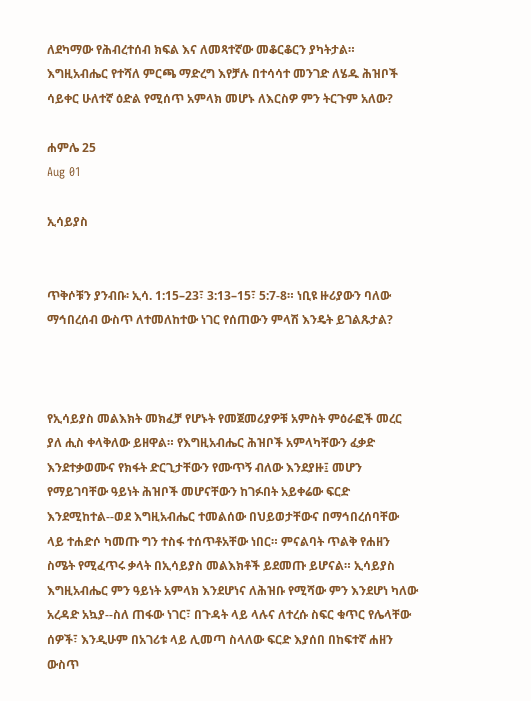ለደካማው የሕብረተሰብ ክፍል እና ለመጻተኛው መቆርቆርን ያካትታል። እግዚአብሔር የተሻለ ምርጫ ማድረግ እየቻሉ በተሳሳተ መንገድ ለሄዱ ሕዝቦች ሳይቀር ሁለተኛ ዕድል የሚሰጥ አምላክ መሆኑ ለእርስዎ ምን ትርጉም አለው?

ሐምሌ 25
Aug 01

ኢሳይያስ


ጥቅሶቹን ያንብቡ፡ ኢሳ. 1:15–23፣ 3:13–15፣ 5:7-8። ነቢዩ ዙሪያውን ባለው ማኅበረሰብ ውስጥ ለተመለከተው ነገር የሰጠውን ምላሽ እንዴት ይገልጹታል?



የኢሳይያስ መልእክት መክፈቻ የሆኑት የመጀመሪያዎቹ አምስት ምዕራፎች መረር ያለ ሒስ ቀላቅለው ይዘዋል። የእግዚአብሔር ሕዝቦች አምላካቸውን ፈቃድ እንደተቃወሙና የክፋት ድርጊታቸውን የሙጥኝ ብለው እንደያዙ፤ መሆን የማይገባቸው ዓይነት ሕዝቦች መሆናቸውን ከገፉበት አይቀሬው ፍርድ እንደሚከተል--ወደ እግዚአብሔር ተመልሰው በህይወታቸውና በማኅበረሰባቸው ላይ ተሐድሶ ካመጡ ግን ተስፋ ተሰጥቶአቸው ነበር። ምናልባት ጥልቅ የሐዘን ስሜት የሚፈጥሩ ቃላት በኢሳይያስ መልእክቶች ይደመጡ ይሆናል። ኢሳይያስ እግዚአብሔር ምን ዓይነት አምላክ እንደሆነና ለሕዝቡ የሚሻው ምን እንደሆነ ካለው አረዳድ አኳያ--ስለ ጠፋው ነገር፣ በጉዳት ላይ ላሉና ለተረሱ ስፍር ቁጥር የሌላቸው ሰዎች፣ እንዲሁም በአገሪቱ ላይ ሊመጣ ስላለው ፍርድ እያሰበ በከፍተኛ ሐዘን ውስጥ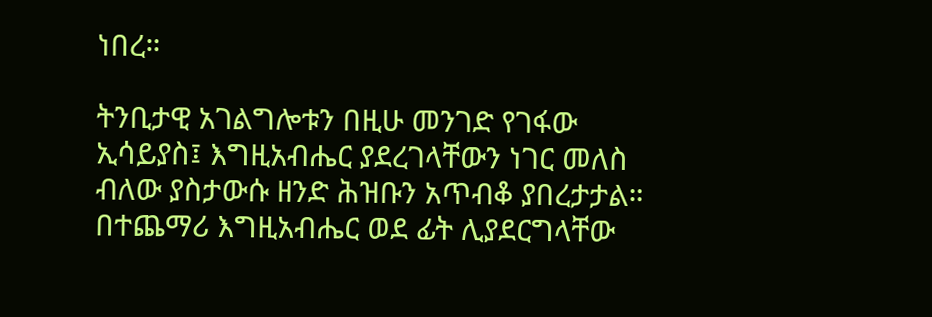ነበረ።

ትንቢታዊ አገልግሎቱን በዚሁ መንገድ የገፋው ኢሳይያስ፤ እግዚአብሔር ያደረገላቸውን ነገር መለስ ብለው ያስታውሱ ዘንድ ሕዝቡን አጥብቆ ያበረታታል። በተጨማሪ እግዚአብሔር ወደ ፊት ሊያደርግላቸው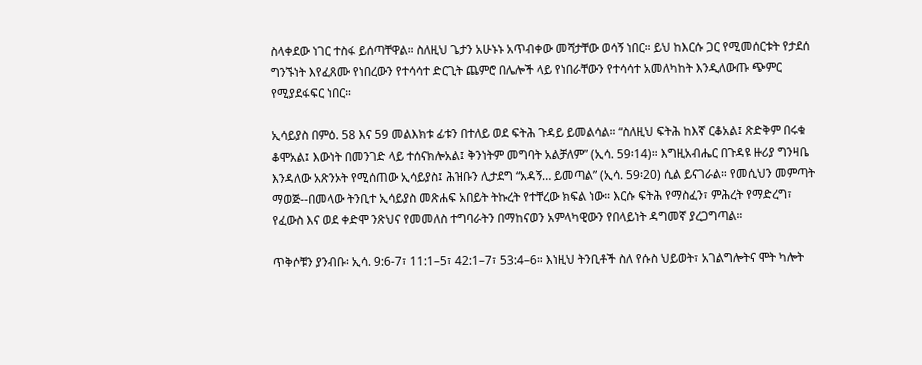ስላቀደው ነገር ተስፋ ይሰጣቸዋል። ስለዚህ ጌታን አሁኑኑ አጥብቀው መሻታቸው ወሳኝ ነበር። ይህ ከእርሱ ጋር የሚመሰርቱት የታደሰ ግንኙነት እየፈጸሙ የነበረውን የተሳሳተ ድርጊት ጨምሮ በሌሎች ላይ የነበራቸውን የተሳሳተ አመለካከት እንዲለውጡ ጭምር የሚያደፋፍር ነበር።

ኢሳይያስ በምዕ. 58 እና 59 መልእክቱ ፊቱን በተለይ ወደ ፍትሕ ጉዳይ ይመልሳል። “ስለዚህ ፍትሕ ከእኛ ርቆአል፤ ጽድቅም በሩቁ ቆሞአል፤ እውነት በመንገድ ላይ ተሰናክሎአል፤ ቅንነትም መግባት አልቻለም” (ኢሳ. 59፡14)። እግዚአብሔር በጉዳዩ ዙሪያ ግንዛቤ እንዳለው አጽንኦት የሚሰጠው ኢሳይያስ፤ ሕዝቡን ሊታደግ “አዳኝ… ይመጣል” (ኢሳ. 59፡20) ሲል ይናገራል። የመሲህን መምጣት ማወጅ--በመላው ትንቢተ ኢሳይያስ መጽሐፍ አበይት ትኩረት የተቸረው ክፍል ነው። እርሱ ፍትሕ የማስፈን፣ ምሕረት የማድረግ፣ የፈውስ እና ወደ ቀድሞ ንጽህና የመመለስ ተግባራትን በማከናወን አምላካዊውን የበላይነት ዳግመኛ ያረጋግጣል።

ጥቅሶቹን ያንብቡ፡ ኢሳ. 9:6-7፣ 11:1–5፣ 42:1–7፣ 53:4–6። እነዚህ ትንቢቶች ስለ የሱስ ህይወት፣ አገልግሎትና ሞት ካሎት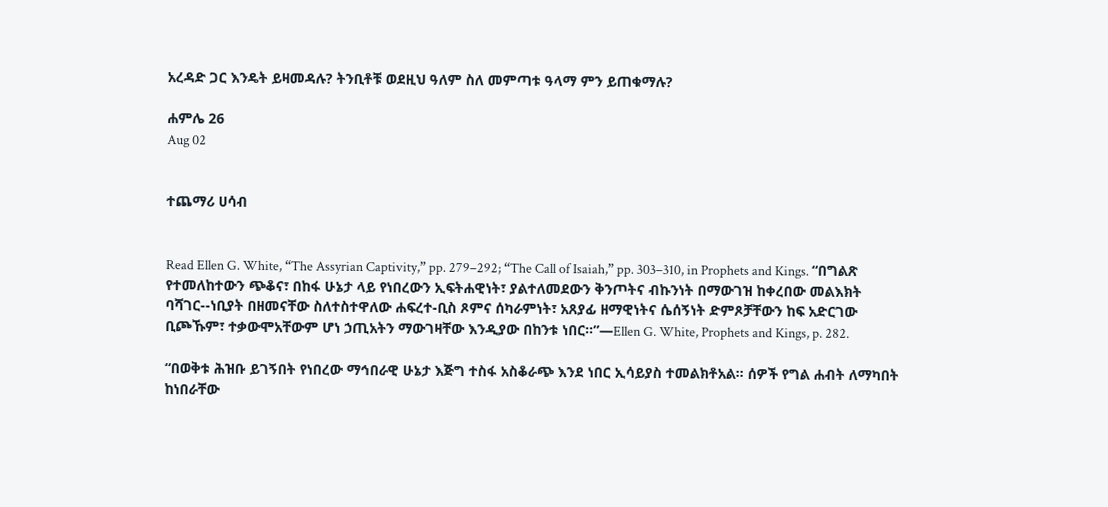አረዳድ ጋር እንዴት ይዛመዳሉ? ትንቢቶቹ ወደዚህ ዓለም ስለ መምጣቱ ዓላማ ምን ይጠቁማሉ?

ሐምሌ 26
Aug 02


ተጨማሪ ሀሳብ


Read Ellen G. White, “The Assyrian Captivity,” pp. 279–292; “The Call of Isaiah,” pp. 303–310, in Prophets and Kings. “በግልጽ የተመለከተውን ጭቆና፣ በከፋ ሁኔታ ላይ የነበረውን ኢፍትሐዊነት፣ ያልተለመደውን ቅንጦትና ብኩንነት በማውገዝ ከቀረበው መልእክት ባሻገር--ነቢያት በዘመናቸው ስለተስተዋለው ሐፍረተ-ቢስ ጾምና ሰካራምነት፣ አጸያፊ ዘማዊነትና ሴሰኝነት ድምጾቻቸውን ከፍ አድርገው ቢጮኹም፣ ተቃውሞአቸውም ሆነ ኃጢአትን ማውገዛቸው እንዲያው በከንቱ ነበር።”—Ellen G. White, Prophets and Kings, p. 282.

“በወቅቱ ሕዝቡ ይገኝበት የነበረው ማኅበራዊ ሁኔታ እጅግ ተስፋ አስቆራጭ እንደ ነበር ኢሳይያስ ተመልክቶአል። ሰዎች የግል ሐብት ለማካበት ከነበራቸው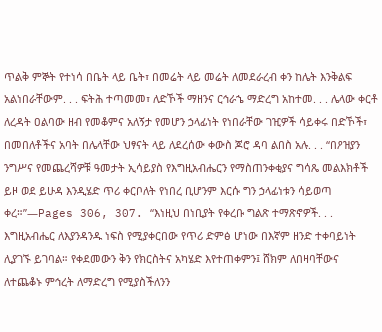ጥልቅ ምኞት የተነሳ በቤት ላይ ቤት፣ በመሬት ላይ መሬት ለመደራረብ ቀን ከሌት እንቅልፍ አልነበራቸውም. . . ፍትሕ ተጣመመ፣ ለድኾች ማዘንና ርኅራኄ ማድረግ አከተመ. . . ሌላው ቀርቶ ለረዳት ዐልባው ዘብ የመቆምና አለኝታ የመሆን ኃላፊነት የነበራቸው ገዢዎች ሳይቀሩ በድኾች፣ በመበለቶችና አባት በሌላቸው ህፃናት ላይ ለደረሰው ቀውስ ጆሮ ዳባ ልበስ አሉ. . . “በዖዝያን ንግሥና የመጨረሻዎቹ ዓመታት ኢሳይያስ የእግዚአብሔርን የማስጠንቀቂያና ግሳጼ መልእክቶች ይዞ ወደ ይሁዳ እንዲሄድ ጥሪ ቀርቦለት የነበረ ቢሆንም እርሱ ግን ኃላፊነቱን ሳይወጣ ቀረ።”—Pages 306, 307. “እነዚህ በነቢያት የቀረቡ ግልጽ ተማጽኖዎች. . . እግዚአብሔር ለእያንዳንዱ ነፍስ የሚያቀርበው የጥሪ ድምፅ ሆነው በእኛም ዘንድ ተቀባይነት ሊያገኙ ይገባል። የቀደመውን ቅን የክርስትና አካሄድ እየተጠቀምን፤ ሸክም ለበዛባቸውና ለተጨቆኑ ምኅረት ለማድረግ የሚያስችለንን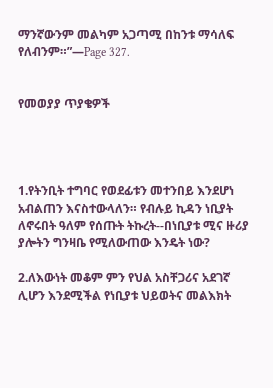ማንኛውንም መልካም አጋጣሚ በከንቱ ማሳለፍ የለብንም።”—Page 327.


የመወያያ ጥያቄዎች




1.የትንቢት ተግባር የወደፊቱን መተንበይ እንደሆነ አብልጠን እናስተውላለን። የብሉይ ኪዳን ነቢያት ለኖሩበት ዓለም የሰጡት ትኩረት--በነቢያቱ ሚና ዙሪያ ያሎትን ግንዛቤ የሚለውጠው እንዴት ነው?

2.ለእውነት መቆም ምን የህል አስቸጋሪና አደገኛ ሊሆን እንደሚችል የነቢያቱ ህይወትና መልእክት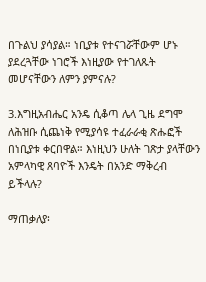በጉልህ ያሳያል። ነቢያቱ የተናገሯቸውም ሆኑ ያደረጓቸው ነገሮች እነዚያው የተገለጹት መሆናቸውን ለምን ያምናሉ?

3.እግዚአብሔር አንዴ ሲቆጣ ሌላ ጊዜ ደግሞ ለሕዝቡ ሲጨነቅ የሚያሳዩ ተፈራራቂ ጽሑፎች በነቢያቱ ቀርበዋል። እነዚህን ሁለት ገጽታ ያላቸውን አምላካዊ ጸባዮች እንዴት በአንድ ማቅረብ ይችላሉ?

ማጠቃለያ፡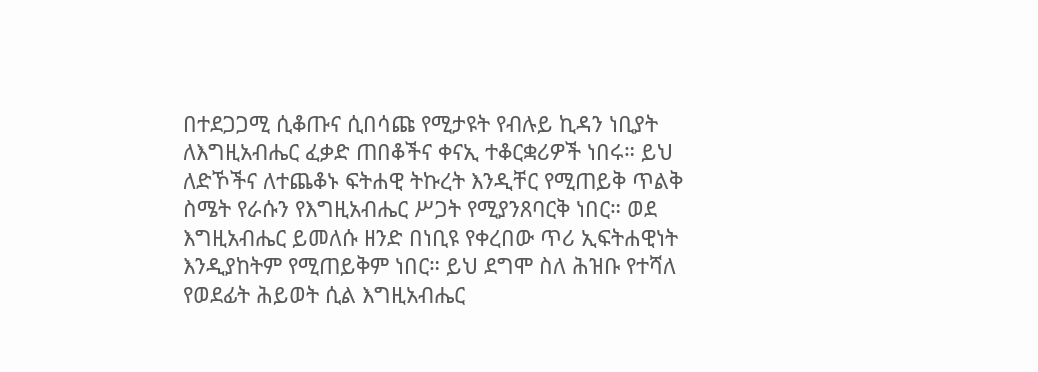በተደጋጋሚ ሲቆጡና ሲበሳጩ የሚታዩት የብሉይ ኪዳን ነቢያት ለእግዚአብሔር ፈቃድ ጠበቆችና ቀናኢ ተቆርቋሪዎች ነበሩ። ይህ ለድኾችና ለተጨቆኑ ፍትሐዊ ትኩረት እንዲቸር የሚጠይቅ ጥልቅ ስሜት የራሱን የእግዚአብሔር ሥጋት የሚያንጸባርቅ ነበር። ወደ እግዚአብሔር ይመለሱ ዘንድ በነቢዩ የቀረበው ጥሪ ኢፍትሐዊነት እንዲያከትም የሚጠይቅም ነበር። ይህ ደግሞ ስለ ሕዝቡ የተሻለ የወደፊት ሕይወት ሲል እግዚአብሔር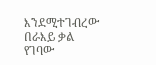እንደሚተገብረው በራእይ ቃል የገባው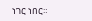ነገር ነበር።